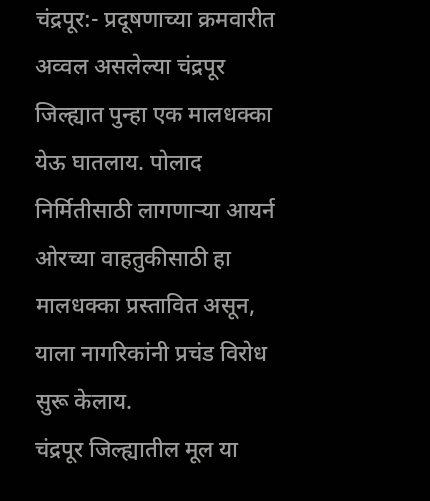चंद्रपूर:- प्रदूषणाच्या क्रमवारीत अव्वल असलेल्या चंद्रपूर जिल्ह्यात पुन्हा एक मालधक्का येऊ घातलाय. पोलाद निर्मितीसाठी लागणाऱ्या आयर्न ओरच्या वाहतुकीसाठी हा मालधक्का प्रस्तावित असून, याला नागरिकांनी प्रचंड विरोध सुरू केलाय.
चंद्रपूर जिल्ह्यातील मूल या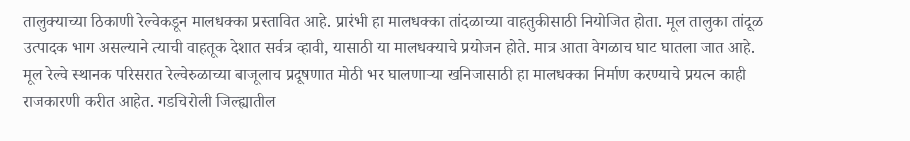तालुक्याच्या ठिकाणी रेल्वेकडून मालधक्का प्रस्तावित आहे. प्रारंभी हा मालधक्का तांदळाच्या वाहतुकीसाठी नियोजित होता. मूल तालुका तांदूळ उत्पादक भाग असल्याने त्याची वाहतूक देशात सर्वत्र व्हावी, यासाठी या मालधक्याचे प्रयोजन होते. मात्र आता वेगळाच घाट घातला जात आहे. मूल रेल्वे स्थानक परिसरात रेल्वेरुळाच्या बाजूलाच प्रदूषणात मोठी भर घालणाऱ्या खनिजासाठी हा मालधक्का निर्माण करण्याचे प्रयत्न काही राजकारणी करीत आहेत. गडचिरोली जिल्ह्यातील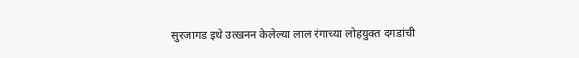सुरजागड इथे उत्खनन केलेल्या लाल रंगाच्या लोहयुक्त दगडांची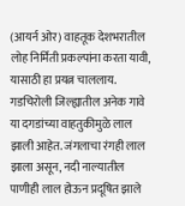(आयर्न ओर) वाहतूक देशभरातील लोह निर्मिती प्रकल्पांना करता यावी, यासाठी हा प्रयत्न चाललाय.
गडचिरोली जिल्ह्यातील अनेक गावे या दगडांच्या वाहतुकीमुळे लाल झाली आहेत. जंगलाचा रंगही लाल झाला असून, नदी नाल्यातील पाणीही लाल होऊन प्रदूषित झाले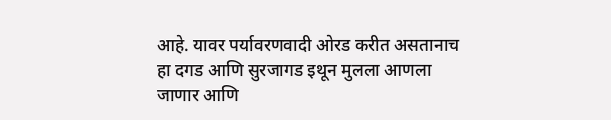आहे. यावर पर्यावरणवादी ओरड करीत असतानाच हा दगड आणि सुरजागड इथून मुलला आणला जाणार आणि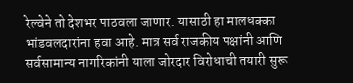रेल्वेने तो देशभर पाठवला जाणार. यासाठी हा मालधक्का भांडवलदारांना हवा आहे. मात्र सर्व राजकीय पक्षांनी आणि सर्वसामान्य नागरिकांनी याला जोरदार विरोधाची तयारी सुरू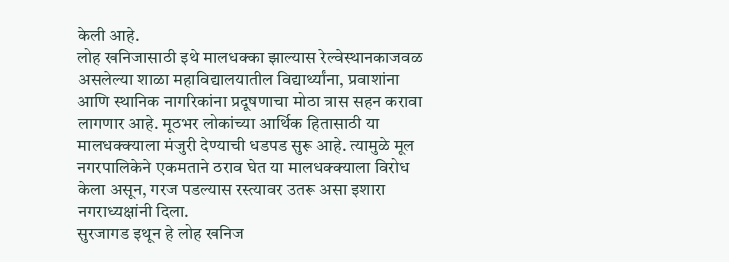केली आहे.
लोह खनिजासाठी इथे मालधक्का झाल्यास रेल्वेस्थानकाजवळ असलेल्या शाळा महाविद्यालयातील विद्यार्थ्यांना, प्रवाशांना आणि स्थानिक नागरिकांना प्रदूषणाचा मोठा त्रास सहन करावा लागणार आहे. मूठभर लोकांच्या आर्थिक हितासाठी या मालधक्क्याला मंजुरी देण्याची धडपड सुरू आहे. त्यामुळे मूल नगरपालिकेने एकमताने ठराव घेत या मालधक्क्याला विरोध केला असून, गरज पडल्यास रस्त्यावर उतरू असा इशारा नगराध्यक्षांनी दिला.
सुरजागड इथून हे लोह खनिज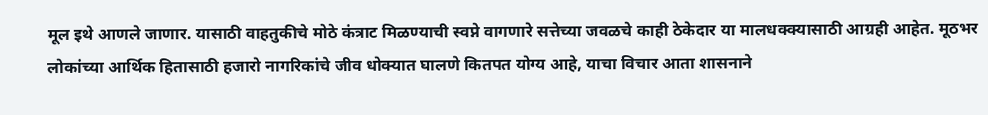मूल इथे आणले जाणार. यासाठी वाहतुकीचे मोठे कंत्राट मिळण्याची स्वप्ने वागणारे सत्तेच्या जवळचे काही ठेकेदार या मालधक्क्यासाठी आग्रही आहेत. मूठभर लोकांच्या आर्थिक हितासाठी हजारो नागरिकांचे जीव धोक्यात घालणे कितपत योग्य आहे, याचा विचार आता शासनाने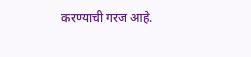करण्याची गरज आहे.